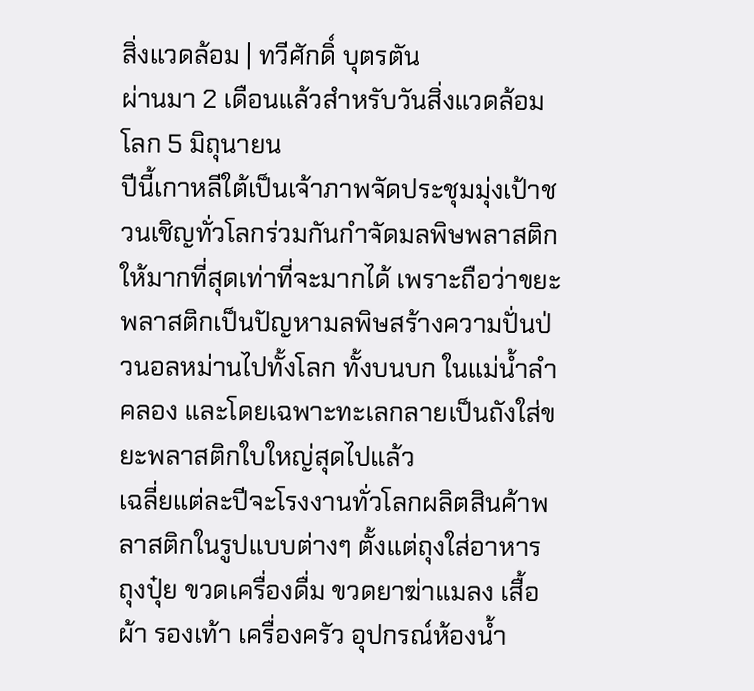สิ่งแวดล้อม | ทวีศักดิ์ บุตรตัน
ผ่านมา 2 เดือนแล้วสำหรับวันสิ่งแวดล้อมโลก 5 มิถุนายน
ปีนี้เกาหลีใต้เป็นเจ้าภาพจัดประชุมมุ่งเป้าชวนเชิญทั่วโลกร่วมกันกำจัดมลพิษพลาสติกให้มากที่สุดเท่าที่จะมากได้ เพราะถือว่าขยะพลาสติกเป็นปัญหามลพิษสร้างความปั่นป่วนอลหม่านไปทั้งโลก ทั้งบนบก ในแม่น้ำลำคลอง และโดยเฉพาะทะเลกลายเป็นถังใส่ขยะพลาสติกใบใหญ่สุดไปแล้ว
เฉลี่ยแต่ละปีจะโรงงานทั่วโลกผลิตสินค้าพลาสติกในรูปแบบต่างๆ ตั้งแต่ถุงใส่อาหาร ถุงปุ๋ย ขวดเครื่องดื่ม ขวดยาฆ่าแมลง เสื้อผ้า รองเท้า เครื่องครัว อุปกรณ์ห้องน้ำ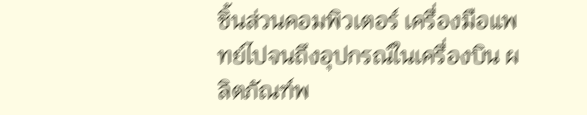ชิ้นส่วนคอมพิวเตอร์ เครื่องมือแพทย์ไปจนถึงอุปกรณ์ในเครื่องบิน ผลิตภัณฑ์พ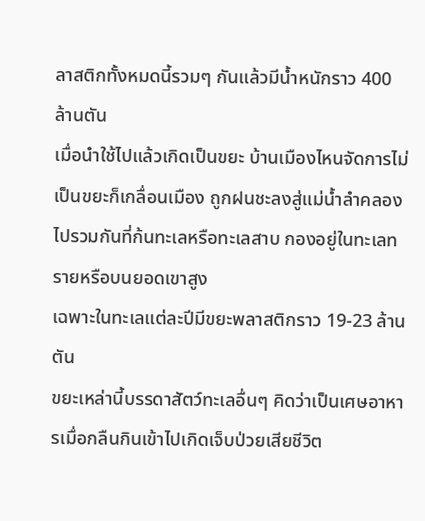ลาสติกทั้งหมดนี้รวมๆ กันแล้วมีน้ำหนักราว 400 ล้านตัน
เมื่อนำใช้ไปแล้วเกิดเป็นขยะ บ้านเมืองไหนจัดการไม่เป็นขยะก็เกลื่อนเมือง ถูกฝนชะลงสู่แม่น้ำลำคลองไปรวมกันที่ก้นทะเลหรือทะเลสาบ กองอยู่ในทะเลทรายหรือบนยอดเขาสูง
เฉพาะในทะเลแต่ละปีมีขยะพลาสติกราว 19-23 ล้านตัน
ขยะเหล่านี้บรรดาสัตว์ทะเลอื่นๆ คิดว่าเป็นเศษอาหารเมื่อกลืนกินเข้าไปเกิดเจ็บป่วยเสียชีวิต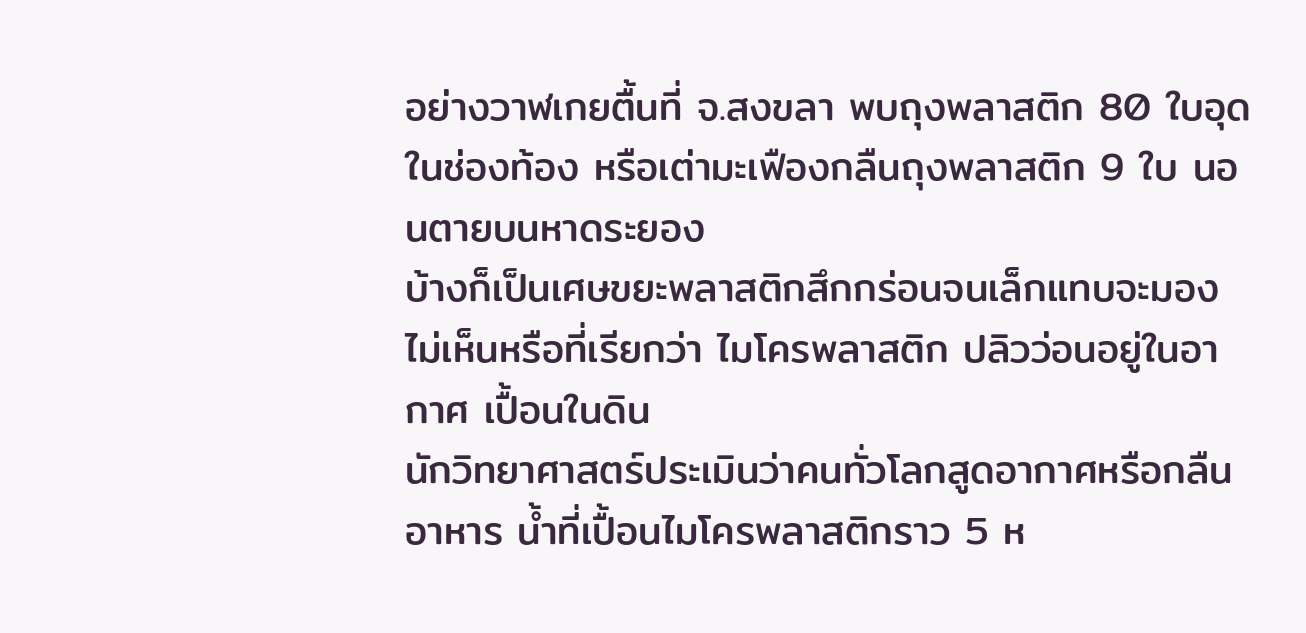อย่างวาฬเกยตื้นที่ จ.สงขลา พบถุงพลาสติก 80 ใบอุดในช่องท้อง หรือเต่ามะเฟืองกลืนถุงพลาสติก 9 ใบ นอนตายบนหาดระยอง
บ้างก็เป็นเศษขยะพลาสติกสึกกร่อนจนเล็กแทบจะมองไม่เห็นหรือที่เรียกว่า ไมโครพลาสติก ปลิวว่อนอยู่ในอากาศ เปื้อนในดิน
นักวิทยาศาสตร์ประเมินว่าคนทั่วโลกสูดอากาศหรือกลืนอาหาร น้ำที่เปื้อนไมโครพลาสติกราว 5 ห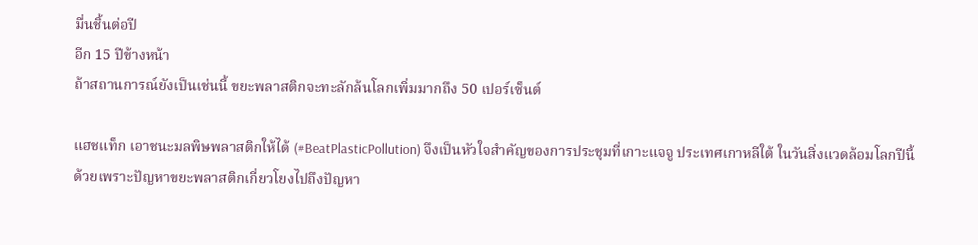มื่นชิ้นต่อปี
อีก 15 ปีข้างหน้า
ถ้าสถานการณ์ยังเป็นเช่นนี้ ขยะพลาสติกจะทะลักล้นโลกเพิ่มมากถึง 50 เปอร์เซ็นต์

แฮชแท็ก เอาชนะมลพิษพลาสติกให้ได้ (#BeatPlasticPollution) จึงเป็นหัวใจสำคัญของการประชุมที่เกาะแจจู ประเทศเกาหลีใต้ ในวันสิ่งแวดล้อมโลกปีนี้
ด้วยเพราะปัญหาขยะพลาสติกเกี่ยวโยงไปถึงปัญหา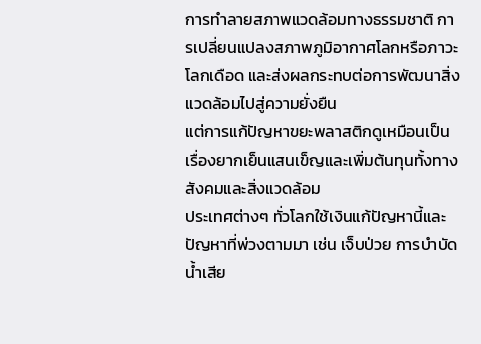การทำลายสภาพแวดล้อมทางธรรมชาติ การเปลี่ยนแปลงสภาพภูมิอากาศโลกหรือภาวะโลกเดือด และส่งผลกระทบต่อการพัฒนาสิ่งแวดล้อมไปสู่ความยั่งยืน
แต่การแก้ปัญหาขยะพลาสติกดูเหมือนเป็นเรื่องยากเย็นแสนเข็ญและเพิ่มต้นทุนทั้งทางสังคมและสิ่งแวดล้อม
ประเทศต่างๆ ทั่วโลกใช้เงินแก้ปัญหานี้และปัญหาที่พ่วงตามมา เช่น เจ็บป่วย การบำบัดน้ำเสีย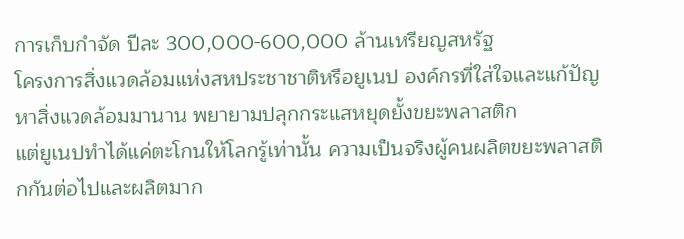การเก็บกำจัด ปีละ 300,000-600,000 ล้านเหรียญสหรัฐ
โครงการสิ่งแวดล้อมแห่งสหประชาชาติหรือยูเนป องค์กรที่ใส่ใจและแก้ปัญหาสิ่งแวดล้อมมานาน พยายามปลุกกระแสหยุดยั้งขยะพลาสติก
แต่ยูเนปทำได้แค่ตะโกนให้โลกรู้เท่านั้น ความเป็นจริงผู้คนผลิตขยะพลาสติกกันต่อไปและผลิตมาก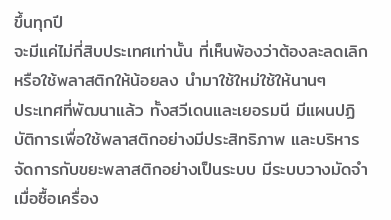ขึ้นทุกปี
จะมีแค่ไม่กี่สิบประเทศเท่านั้น ที่เห็นพ้องว่าต้องละลดเลิกหรือใช้พลาสติกให้น้อยลง นำมาใช้ใหม่ใช้ให้นานๆ
ประเทศที่พัฒนาแล้ว ทั้งสวีเดนและเยอรมนี มีแผนปฏิบัติการเพื่อใช้พลาสติกอย่างมีประสิทธิภาพ และบริหารจัดการกับขยะพลาสติกอย่างเป็นระบบ มีระบบวางมัดจำเมื่อซื้อเครื่อง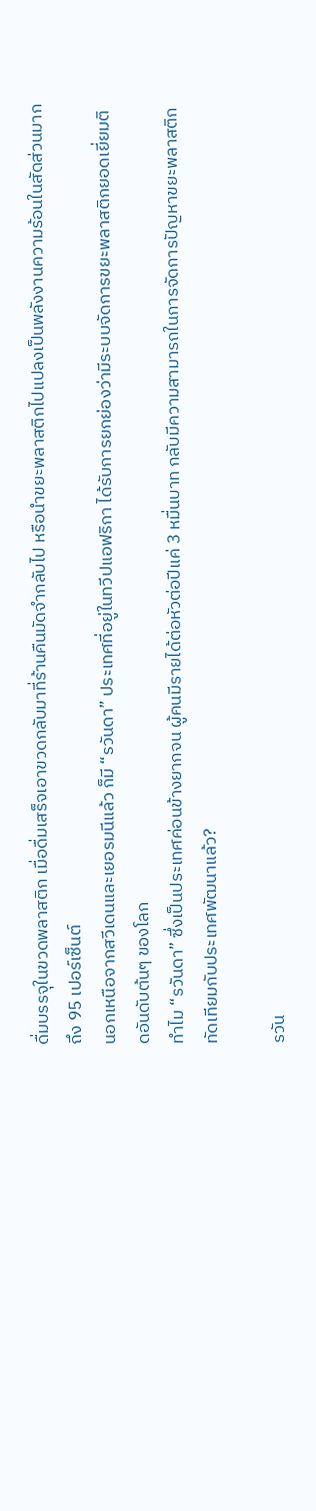ดื่มบรรจุในขวดพลาสติก เมื่อดื่มเสร็จเอาขวดกลับมาที่ร้านคืนมัดจำกลับไป หรือนำขยะพลาสติกไปแปลงเป็นพลังงานความร้อนในสัดส่วนมากถึง 95 เปอร์เซ็นต์
นอกเหนือจากสวีเดนและเยอรมนีแล้ว ก็มี “รวันดา” ประเทศที่อยู่ในทวีปแอฟริกา ได้รับการยกย่องว่ามีระบบจัดการขยะพลาสติกยอดเยี่ยมติดอันดับต้นๆ ของโลก
ทำไม “รวันดา” ซึ่งเป็นประเทศค่อนข้างยากจน ผู้คนมีรายได้ต่อหัวต่อปีแค่ 3 หมื่นบาท กลับมีความสามารถในการจัดการปัญหาขยะพลาสติกทัดเทียมกับประเทศพัฒนาแล้ว?

รวัน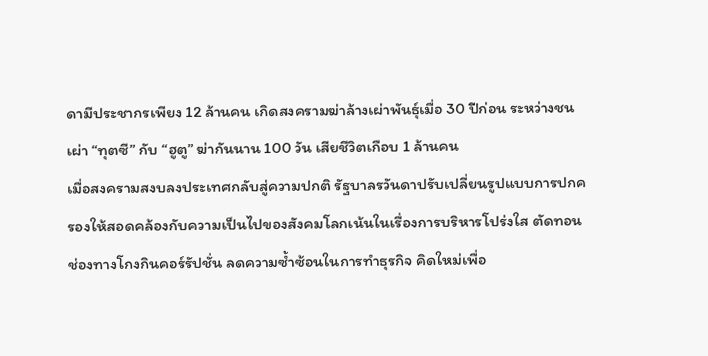ดามีประชากรเพียง 12 ล้านคน เกิดสงครามฆ่าล้างเผ่าพันธุ์เมื่อ 30 ปีก่อน ระหว่างชนเผ่า “ทุตซี” กับ “ฮูตู” ฆ่ากันนาน 100 วัน เสียชีวิตเกือบ 1 ล้านคน
เมื่อสงครามสงบลงประเทศกลับสู่ความปกติ รัฐบาลรวันดาปรับเปลี่ยนรูปแบบการปกครองให้สอดคล้องกับความเป็นไปของสังคมโลกเน้นในเรื่องการบริหารโปร่งใส ตัดทอนช่องทางโกงกินคอร์รัปชั่น ลดความซ้ำซ้อนในการทำธุรกิจ คิดใหม่เพื่อ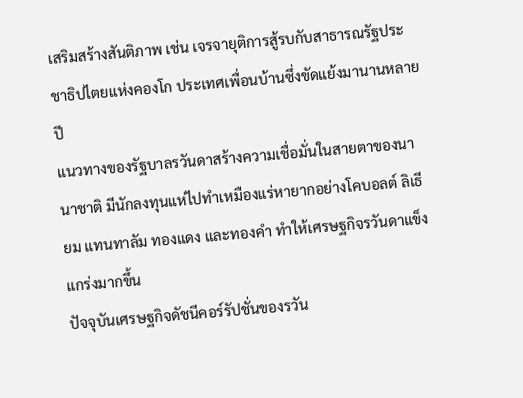เสริมสร้างสันติภาพ เช่น เจรจายุติการสู้รบกับสาธารณรัฐประชาธิปไตยแห่งคองโก ประเทศเพื่อนบ้านซึ่งขัดแย้งมานานหลายปี
แนวทางของรัฐบาลรวันดาสร้างความเชื่อมั่นในสายตาของนานาชาติ มีนักลงทุนแห่ไปทำเหมืองแร่หายากอย่างโคบอลต์ ลิเธียม แทนทาลัม ทองแดง และทองคำ ทำให้เศรษฐกิจรวันดาแข็งแกร่งมากขึ้น
ปัจจุบันเศรษฐกิจดัชนีคอร์รัปชั่นของรวัน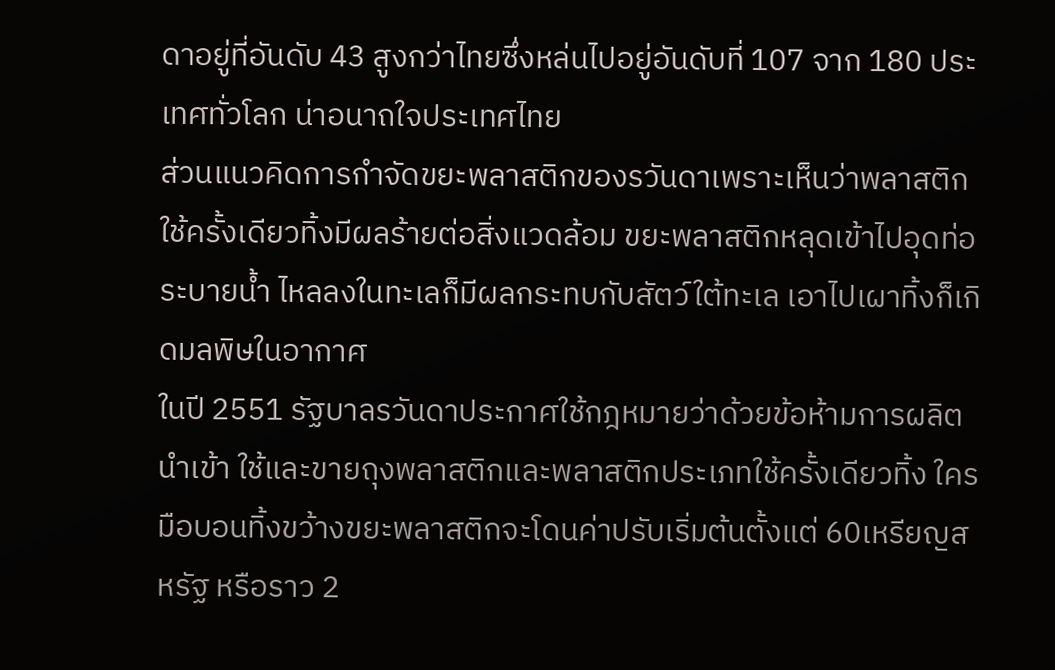ดาอยู่ที่อันดับ 43 สูงกว่าไทยซึ่งหล่นไปอยู่อันดับที่ 107 จาก 180 ประเทศทั่วโลก น่าอนาถใจประเทศไทย
ส่วนแนวคิดการกำจัดขยะพลาสติกของรวันดาเพราะเห็นว่าพลาสติกใช้ครั้งเดียวทิ้งมีผลร้ายต่อสิ่งแวดล้อม ขยะพลาสติกหลุดเข้าไปอุดท่อระบายน้ำ ไหลลงในทะเลก็มีผลกระทบกับสัตว์ใต้ทะเล เอาไปเผาทิ้งก็เกิดมลพิษในอากาศ
ในปี 2551 รัฐบาลรวันดาประกาศใช้กฎหมายว่าด้วยข้อห้ามการผลิต นำเข้า ใช้และขายถุงพลาสติกและพลาสติกประเภทใช้ครั้งเดียวทิ้ง ใครมือบอนทิ้งขว้างขยะพลาสติกจะโดนค่าปรับเริ่มต้นตั้งแต่ 60เหรียญสหรัฐ หรือราว 2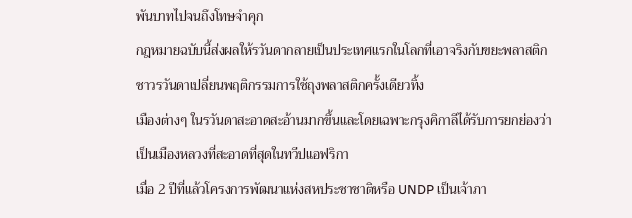พันบาทไปจนถึงโทษจำคุก
กฎหมายฉบับนี้ส่งผลให้รวันดากลายเป็นประเทศแรกในโลกที่เอาจริงกับขยะพลาสติก
ชาวรวันดาเปลี่ยนพฤติกรรมการใช้ถุงพลาสติกครั้งเดียวทิ้ง
เมืองต่างๆ ในรวันดาสะอาดสะอ้านมากขึ้นและโดยเฉพาะกรุงคิกาลีได้รับการยกย่องว่าเป็นเมืองหลวงที่สะอาดที่สุดในทวีปแอฟริกา
เมื่อ 2 ปีที่แล้วโครงการพัฒนาแห่งสหประชาชาติหรือ UNDP เป็นเจ้าภา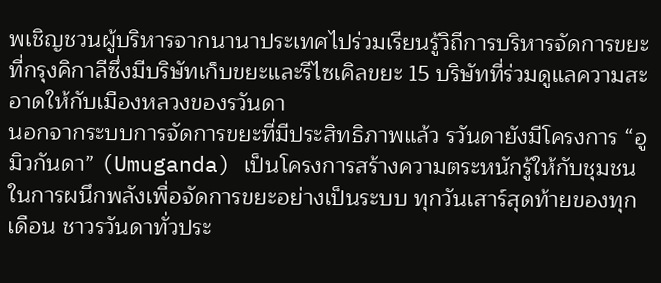พเชิญชวนผู้บริหารจากนานาประเทศไปร่วมเรียนรู้วิถีการบริหารจัดการขยะที่กรุงคิกาลีซึ่งมีบริษัทเก็บขยะและรีไซเคิลขยะ 15 บริษัทที่ร่วมดูแลความสะอาดให้กับเมืองหลวงของรวันดา
นอกจากระบบการจัดการขยะที่มีประสิทธิภาพแล้ว รวันดายังมีโครงการ “อูมิวกันดา” (Umuganda) เป็นโครงการสร้างความตระหนักรู้ให้กับชุมชนในการผนึกพลังเพื่อจัดการขยะอย่างเป็นระบบ ทุกวันเสาร์สุดท้ายของทุกเดือน ชาวรวันดาทั่วประ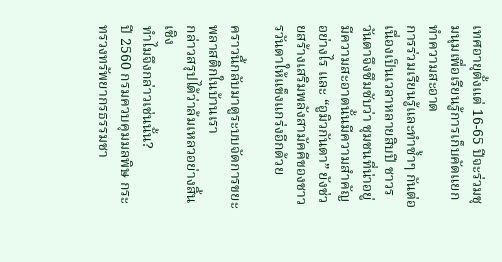เทศอายุตั้งแต่ 16-65 ปีจะร่วมชุมนุมเพื่อเรียนรู้การเก็บคัดแยกทำความสะอาด
การร่วมเรียนรู้และทำซ้ำๆ กันต่อเนื่องเป็นเวลาหลายสิบปี ชาวรวันดาจึงซึมซับว่า ชุมชนที่น่าอยู่ มีความสะอาดนั้นมีความสำคัญอย่างไร และ “อูมิวกันดา” ยังช่วยสร้างเสริมพลังสามัคคีของชาวรวันดาให้แข็งแกร่งอีกด้วย

คราวนี้กลับมาดูระบบจัดการขยะพลาสติกในบ้านเรา
กล่าวสรุปได้ว่าล้มเหลวอย่างสิ้นเชิง
ทำไมจึงกล่าวเช่นนั้น?
ปี 2560 กรมควบคุมมลพิษ กระทรวงทรัพยากรธรรมชา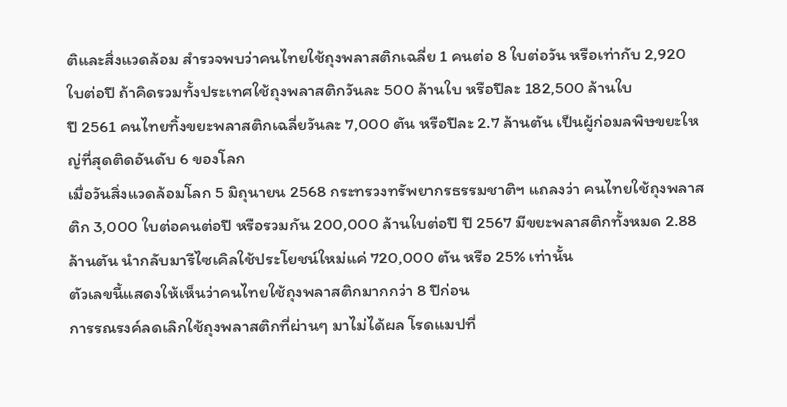ติและสิ่งแวดล้อม สำรวจพบว่าคนไทยใช้ถุงพลาสติกเฉลี่ย 1 คนต่อ 8 ใบต่อวัน หรือเท่ากับ 2,920 ใบต่อปี ถ้าคิดรวมทั้งประเทศใช้ถุงพลาสติกวันละ 500 ล้านใบ หรือปีละ 182,500 ล้านใบ
ปี 2561 คนไทยทิ้งขยะพลาสติกเฉลี่ยวันละ 7,000 ตัน หรือปีละ 2.7 ล้านตัน เป็นผู้ก่อมลพิษขยะใหญ่ที่สุดติดอันดับ 6 ของโลก
เมื่อวันสิ่งแวดล้อมโลก 5 มิถุนายน 2568 กระทรวงทรัพยากรธรรมชาติฯ แถลงว่า คนไทยใช้ถุงพลาสติก 3,000 ใบต่อคนต่อปี หรือรวมกัน 200,000 ล้านใบต่อปี ปี 2567 มีขยะพลาสติกทั้งหมด 2.88 ล้านตัน นำกลับมารีไซเคิลใช้ประโยชน์ใหม่แค่ 720,000 ตัน หรือ 25% เท่านั้น
ตัวเลขนี้แสดงให้เห็นว่าคนไทยใช้ถุงพลาสติกมากกว่า 8 ปีก่อน
การรณรงค์ลดเลิกใช้ถุงพลาสติกที่ผ่านๆ มาไม่ได้ผล โรดแมปที่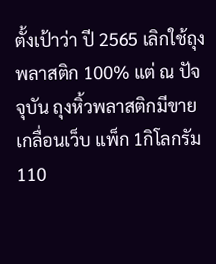ตั้งเป้าว่า ปี 2565 เลิกใช้ถุงพลาสติก 100% แต่ ณ ปัจจุบัน ถุงหิ้วพลาสติกมีขายเกลื่อนเว็บ แพ็ก 1กิโลกรัม 110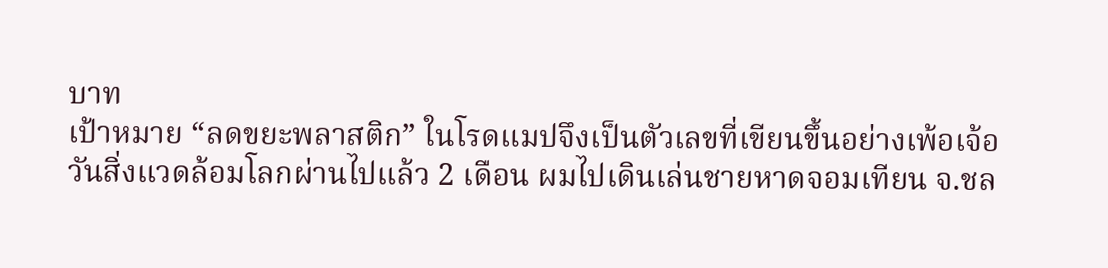บาท
เป้าหมาย “ลดขยะพลาสติก” ในโรดแมปจึงเป็นตัวเลขที่เขียนขึ้นอย่างเพ้อเจ้อ
วันสิ่งแวดล้อมโลกผ่านไปแล้ว 2 เดือน ผมไปเดินเล่นชายหาดจอมเทียน จ.ชล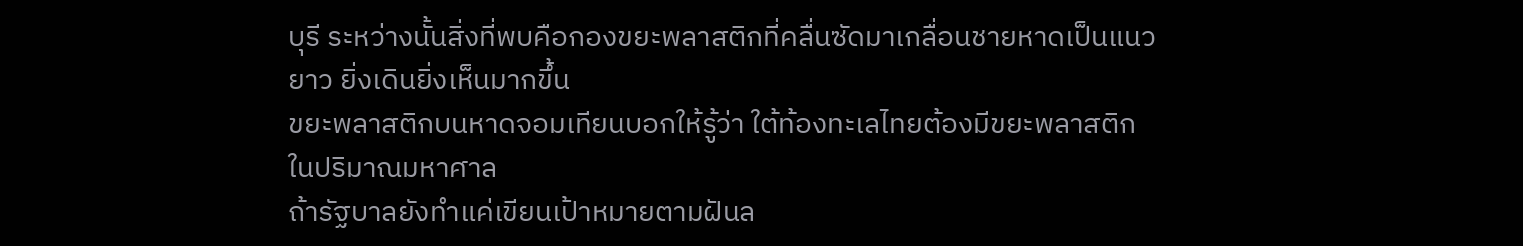บุรี ระหว่างนั้นสิ่งที่พบคือกองขยะพลาสติกที่คลื่นซัดมาเกลื่อนชายหาดเป็นแนวยาว ยิ่งเดินยิ่งเห็นมากขึ้น
ขยะพลาสติกบนหาดจอมเทียนบอกให้รู้ว่า ใต้ท้องทะเลไทยต้องมีขยะพลาสติกในปริมาณมหาศาล
ถ้ารัฐบาลยังทำแค่เขียนเป้าหมายตามฝันล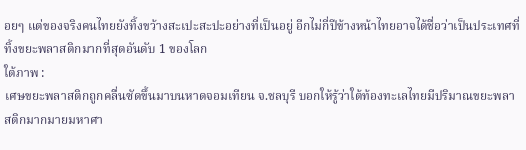อยๆ แต่ของจริงคนไทยยังทิ้งขว้างสะเปะสะปะอย่างที่เป็นอยู่ อีกไม่กี่ปีข้างหน้าไทยอาจได้ชื่อว่าเป็นประเทศที่ทิ้งขยะพลาสติกมากที่สุดอันดับ 1 ของโลก
ใต้ภาพ :
เศษขยะพลาสติกถูกคลื่นซัดขึ้นมาบนหาดจอมเทียน จ.ชลบุรี บอกให้รู้ว่าใต้ท้องทะเลไทยมีปริมาณขยะพลาสติกมากมายมหาศา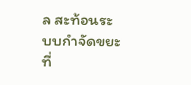ล สะท้อนระบบกำจัดขยะที่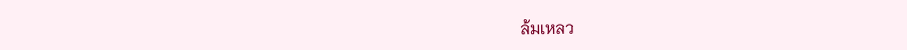ล้มเหลว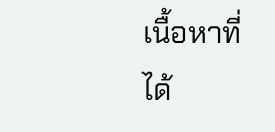เนื้อหาที่ได้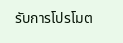รับการโปรโมต